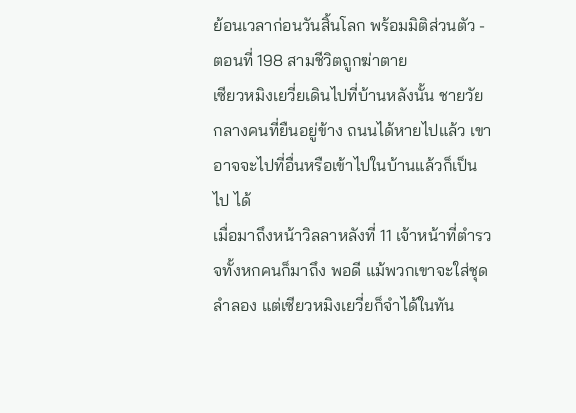ย้อนเวลาก่อนวันสิ้นโลก พร้อมมิติส่วนตัว - ตอนที่ 198 สามชีวิตถูกฆ่าตาย
เซียวหมิงเยวี่ยเดินไปที่บ้านหลังนั้น ชายวัยกลางคนที่ยืนอยู่ข้าง ถนนได้หายไปแล้ว เขาอาจจะไปที่อื่นหรือเข้าไปในบ้านแล้วก็เป็นไป ได้
เมื่อมาถึงหน้าวิลลาหลังที่ 11 เจ้าหน้าที่ตำรวจทั้งหกคนก็มาถึง พอดี แม้พวกเขาจะใส่ชุดลำลอง แต่เซียวหมิงเยวี่ยก็จำได้ในทัน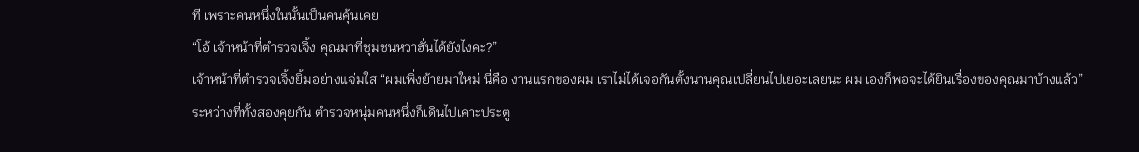ที เพราะคนหนึ่งในนั้นเป็นคนคุ้นเคย
“โอ้ เจ้าหน้าที่ตำรวจเจิ้ง คุณมาที่ชุมชนหวาฮั่นได้ยังไงคะ?”
เจ้าหน้าที่ตำรวจเจิ้งยิ้มอย่างแจ่มใส “ผมเพิ่งย้ายมาใหม่ นี่คือ งานแรกของผม เราไม่ได้เจอกันตั้งนานคุณเปลี่ยนไปเยอะเลยนะ ผม เองก็พอจะได้ยินเรื่องของคุณมาบ้างแล้ว”
ระหว่างที่ทั้งสองคุยกัน ตำรวจหนุ่มคนหนึ่งก็เดินไปเคาะประตู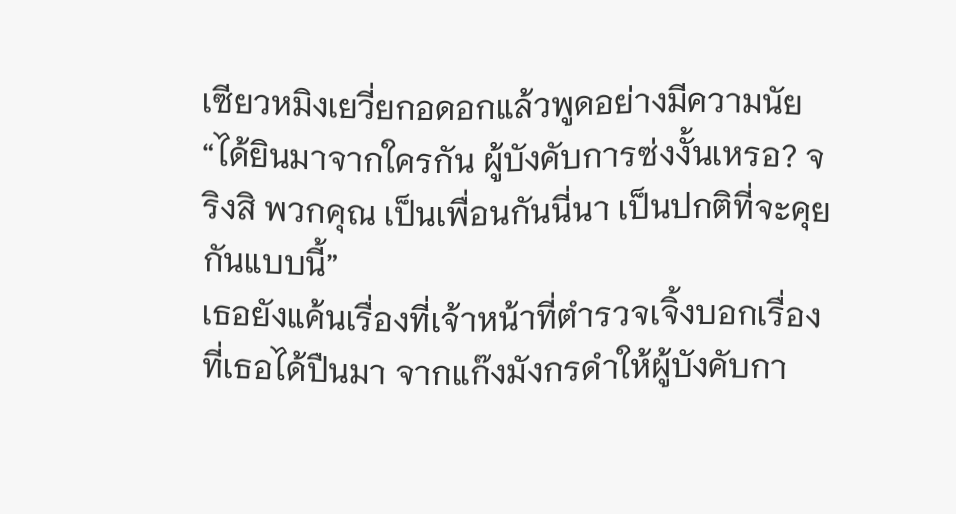เซียวหมิงเยวี่ยกอดอกแล้วพูดอย่างมีความนัย
“ได้ยินมาจากใครกัน ผู้บังคับการซ่งงั้นเหรอ? จริงสิ พวกคุณ เป็นเพื่อนกันนี่นา เป็นปกติที่จะคุยกันแบบนี้”
เธอยังแค้นเรื่องที่เจ้าหน้าที่ตำรวจเจิ้งบอกเรื่องที่เธอได้ปืนมา จากแก๊งมังกรดำให้ผู้บังคับกา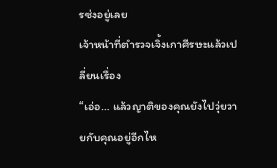รซ่งอยู่เลย
เจ้าหน้าที่ตำรวจเจิ้งเกาศีรษะแล้วเปลี่ยนเรื่อง
“เอ่อ… แล้วญาติของคุณยังไปวุ่ยวายกับคุณอยู่อีกไห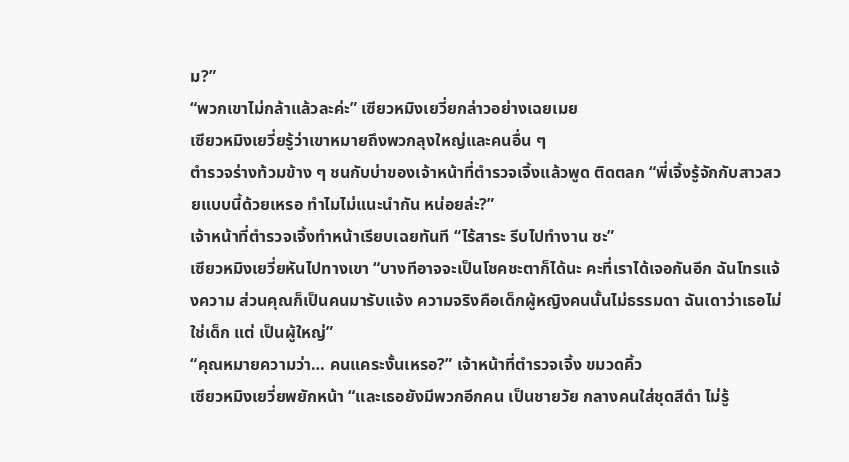ม?”
“พวกเขาไม่กล้าแล้วละค่ะ” เซียวหมิงเยวี่ยกล่าวอย่างเฉยเมย
เซียวหมิงเยวี่ยรู้ว่าเขาหมายถึงพวกลุงใหญ่และคนอื่น ๆ
ตำรวจร่างท้วมข้าง ๆ ชนกับบ่าของเจ้าหน้าที่ตำรวจเจิ้งแล้วพูด ติดตลก “พี่เจิ้งรู้จักกับสาวสวยแบบนี้ด้วยเหรอ ทำไมไม่แนะนำกัน หน่อยล่ะ?”
เจ้าหน้าที่ตำรวจเจิ้งทำหน้าเรียบเฉยทันที “ไร้สาระ รีบไปทำงาน ซะ”
เซียวหมิงเยวี่ยหันไปทางเขา “บางทีอาจจะเป็นโชคชะตาก็ได้นะ คะที่เราได้เจอกันอีก ฉันโทรแจ้งความ ส่วนคุณก็เป็นคนมารับแจ้ง ความจริงคือเด็กผู้หญิงคนนั้นไม่ธรรมดา ฉันเดาว่าเธอไม่ใช่เด็ก แต่ เป็นผู้ใหญ่”
“คุณหมายความว่า… คนแคระงั้นเหรอ?” เจ้าหน้าที่ตำรวจเจิ้ง ขมวดคิ้ว
เซียวหมิงเยวี่ยพยักหน้า “และเธอยังมีพวกอีกคน เป็นชายวัย กลางคนใส่ชุดสีดำ ไม่รู้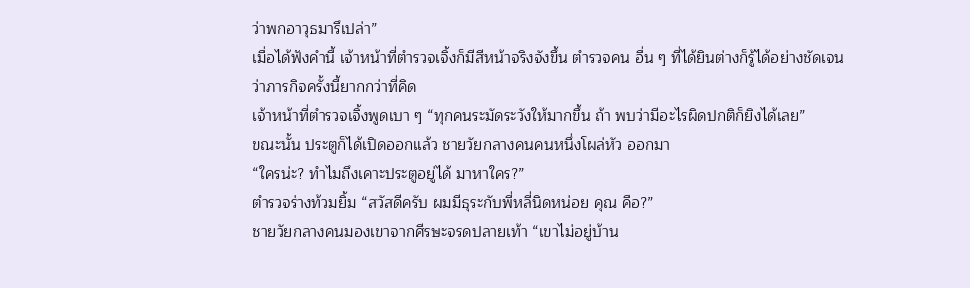ว่าพกอาวุธมารึเปล่า”
เมื่อได้ฟังคำนี้ เจ้าหน้าที่ตำรวจเจิ้งก็มีสีหน้าจริงจังขึ้น ตำรวจคน อื่น ๆ ที่ได้ยินต่างก็รู้ได้อย่างชัดเจนว่าภารกิจครั้งนี้ยากกว่าที่คิด
เจ้าหน้าที่ตำรวจเจิ้งพูดเบา ๆ “ทุกคนระมัดระวังให้มากขึ้น ถ้า พบว่ามีอะไรผิดปกติก็ยิงได้เลย”
ขณะนั้น ประตูก็ได้เปิดออกแล้ว ชายวัยกลางคนคนหนึ่งโผล่หัว ออกมา
“ใครน่ะ? ทำไมถึงเคาะประตูอยู่ได้ มาหาใคร?”
ตำรวจร่างท้วมยิ้ม “สวัสดีครับ ผมมีธุระกับพี่หลี่นิดหน่อย คุณ คือ?”
ชายวัยกลางคนมองเขาจากศีรษะจรดปลายเท้า “เขาไม่อยู่บ้าน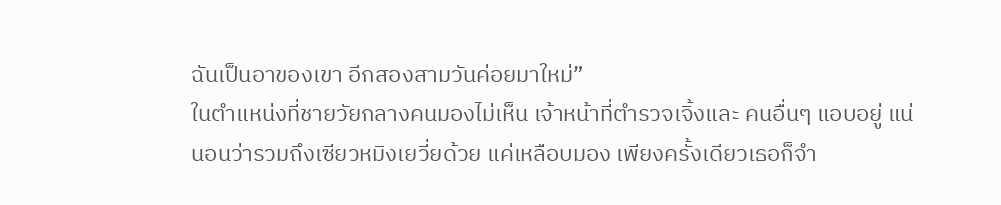ฉันเป็นอาของเขา อีกสองสามวันค่อยมาใหม่”
ในตำแหน่งที่ชายวัยกลางคนมองไม่เห็น เจ้าหน้าที่ตำรวจเจิ้งและ คนอื่นๆ แอบอยู่ แน่นอนว่ารวมถึงเซียวหมิงเยวี่ยด้วย แค่เหลือบมอง เพียงครั้งเดียวเธอก็จำ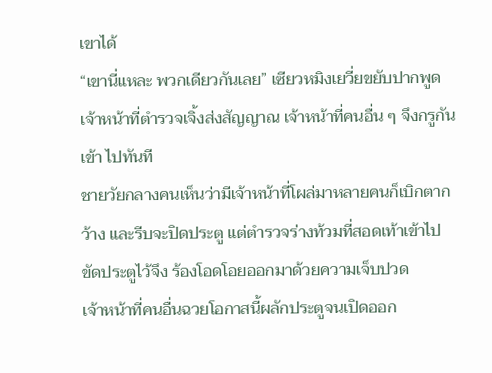เขาได้
“เขานี่แหละ พวกเดียวกันเลย” เซียวหมิงเยวี่ยขยับปากพูด
เจ้าหน้าที่ตำรวจเจิ้งส่งสัญญาณ เจ้าหน้าที่คนอื่น ๆ จึงกรูกันเข้า ไปทันที
ชายวัยกลางคนเห็นว่ามีเจ้าหน้าที่โผล่มาหลายคนก็เบิกตากว้าง และรีบจะปิดประตู แต่ตำรวจร่างท้วมที่สอดเท้าเข้าไปขัดประตูไว้จึง ร้องโอดโอยออกมาด้วยความเจ็บปวด
เจ้าหน้าที่คนอื่นฉวยโอกาสนี้ผลักประตูจนเปิดออก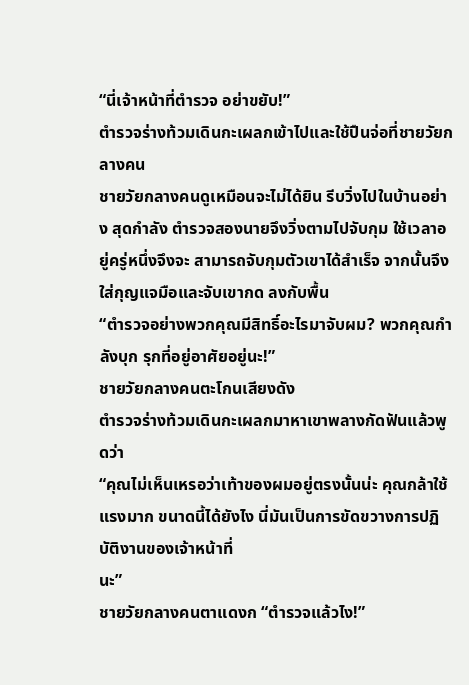“นี่เจ้าหน้าที่ตำรวจ อย่าขยับ!”
ตำรวจร่างท้วมเดินกะเผลกเข้าไปและใช้ปืนจ่อที่ชายวัยกลางคน
ชายวัยกลางคนดูเหมือนจะไม่ได้ยิน รีบวิ่งไปในบ้านอย่าง สุดกำลัง ตำรวจสองนายจึงวิ่งตามไปจับกุม ใช้เวลาอยู่ครู่หนึ่งจึงจะ สามารถจับกุมตัวเขาได้สำเร็จ จากนั้นจึงใส่กุญแจมือและจับเขากด ลงกับพื้น
“ตำรวจอย่างพวกคุณมีสิทธิ์อะไรมาจับผม? พวกคุณกำลังบุก รุกที่อยู่อาศัยอยู่นะ!”
ชายวัยกลางคนตะโกนเสียงดัง
ตำรวจร่างท้วมเดินกะเผลกมาหาเขาพลางกัดฟันแล้วพูดว่า
“คุณไม่เห็นเหรอว่าเท้าของผมอยู่ตรงนั้นน่ะ คุณกล้าใช้แรงมาก ขนาดนี้ได้ยังไง นี่มันเป็นการขัดขวางการปฏิบัติงานของเจ้าหน้าที่
นะ”
ชายวัยกลางคนตาแดงก “ตำรวจแล้วไง!”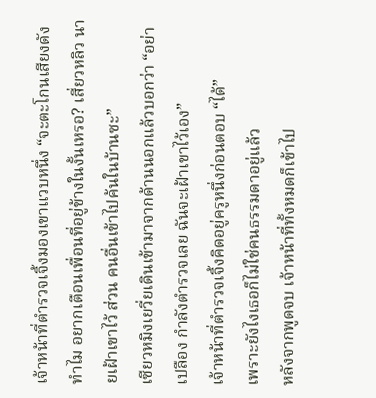เจ้าหน้าที่ตำรวจเจิ้งมองเขาแวบหนึ่ง “จะตะโกนเสียงดังทำไม อยากเตือนเพื่อนที่อยู่ข้างในงั้นเหรอ? เสี่ยวหลิว นายเฝ้าเขาไว้ ส่วน คนอื่นเข้าไปค้นในบ้านซะ”
เซียวหมิงเยวี่ยเดินเข้ามาจากด้านนอกแล้วบอกว่า “อย่าเปลือง กำลังตำรวจเลย ฉันจะเฝ้าเขาไว้เอง”
เจ้าหน้าที่ตำรวจเจิ้งคิดอยู่ครูหนึ่งก่อนตอบ “ได้”
เพราะยังไงเธอก็ไม่ใช่คนธรรมดาอยู่แล้ว
หลังจากพูดจบ เจ้าหน้าที่ทั้งหมดก็เข้าไป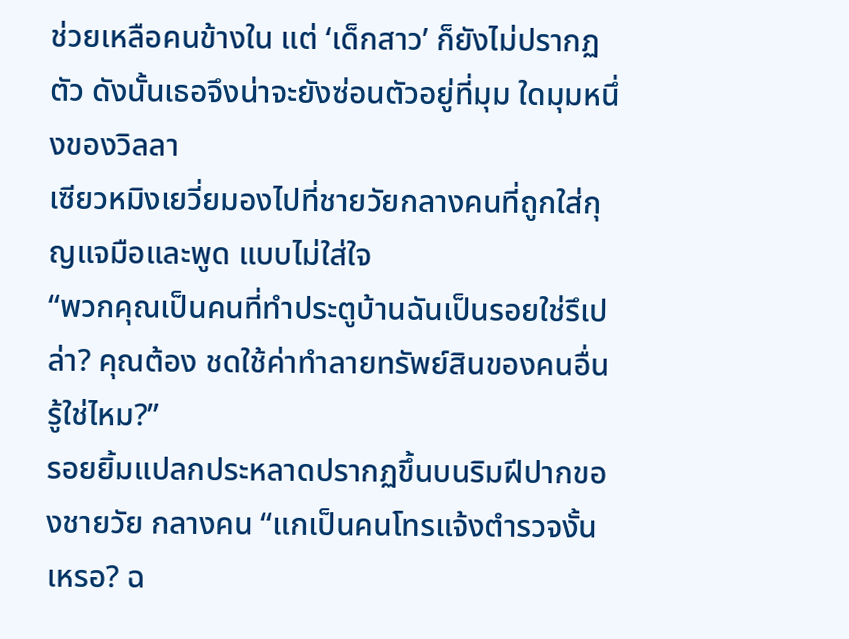ช่วยเหลือคนข้างใน แต่ ‘เด็กสาว’ ก็ยังไม่ปรากฏตัว ดังนั้นเธอจึงน่าจะยังซ่อนตัวอยู่ที่มุม ใดมุมหนึ่งของวิลลา
เซียวหมิงเยวี่ยมองไปที่ชายวัยกลางคนที่ถูกใส่กุญแจมือและพูด แบบไม่ใส่ใจ
“พวกคุณเป็นคนที่ทำประตูบ้านฉันเป็นรอยใช่รึเปล่า? คุณต้อง ชดใช้ค่าทำลายทรัพย์สินของคนอื่น รู้ใช่ไหม?”
รอยยิ้มแปลกประหลาดปรากฏขึ้นบนริมฝีปากของชายวัย กลางคน “แกเป็นคนโทรแจ้งตำรวจงั้นเหรอ? ฉ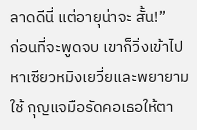ลาดดีนี่ แต่อายุน่าจะ สั้น!”
ก่อนที่จะพูดจบ เขาก็วิ่งเข้าไปหาเซียวหมิงเยวี่ยและพยายามใช้ กุญแจมือรัดคอเธอให้ตา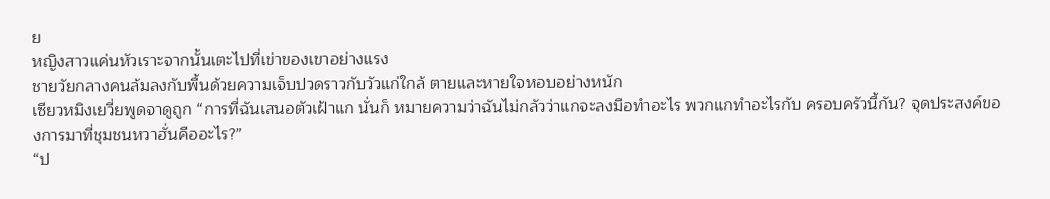ย
หญิงสาวแค่นหัวเราะจากนั้นเตะไปที่เข่าของเขาอย่างแรง
ชายวัยกลางคนล้มลงกับพื้นด้วยความเจ็บปวดราวกับวัวแก่ใกล้ ตายและหายใจหอบอย่างหนัก
เซียวหมิงเยวี่ยพูดจาดูถูก “การที่ฉันเสนอตัวเฝ้าแก นั่นก็ หมายความว่าฉันไม่กลัวว่าแกจะลงมือทำอะไร พวกแกทำอะไรกับ ครอบครัวนี้กัน? จุดประสงค์ของการมาที่ชุมชนหวาฮั่นคืออะไร?”
“ป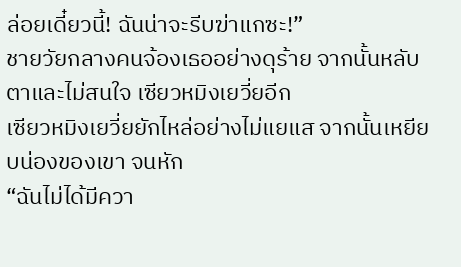ล่อยเดี๋ยวนี้! ฉันน่าจะรีบฆ่าแกซะ!”
ชายวัยกลางคนจ้องเธออย่างดุร้าย จากนั้นหลับตาและไม่สนใจ เซียวหมิงเยวี่ยอีก
เซียวหมิงเยวี่ยยักไหล่อย่างไม่แยแส จากนั้นเหยียบน่องของเขา จนหัก
“ฉันไม่ได้มีควา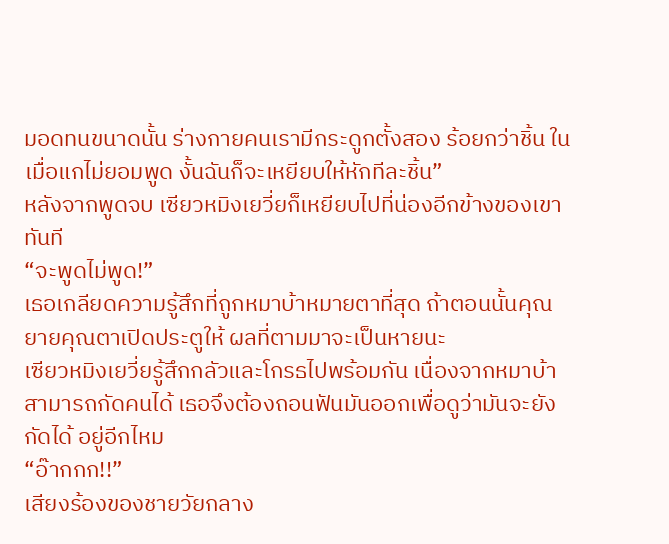มอดทนขนาดนั้น ร่างกายคนเรามีกระดูกตั้งสอง ร้อยกว่าชิ้น ในเมื่อแกไม่ยอมพูด งั้นฉันก็จะเหยียบให้หักทีละชิ้น”
หลังจากพูดจบ เซียวหมิงเยวี่ยก็เหยียบไปที่น่องอีกข้างของเขา ทันที
“จะพูดไม่พูด!”
เธอเกลียดความรู้สึกที่ถูกหมาบ้าหมายตาที่สุด ถ้าตอนนั้นคุณ ยายคุณตาเปิดประตูให้ ผลที่ตามมาจะเป็นหายนะ
เซียวหมิงเยวี่ยรู้สึกกลัวและโกรธไปพร้อมกัน เนื่องจากหมาบ้า สามารถกัดคนได้ เธอจึงต้องถอนฟันมันออกเพื่อดูว่ามันจะยังกัดได้ อยู่อีกไหม
“อ๊ากกก!!”
เสียงร้องของชายวัยกลาง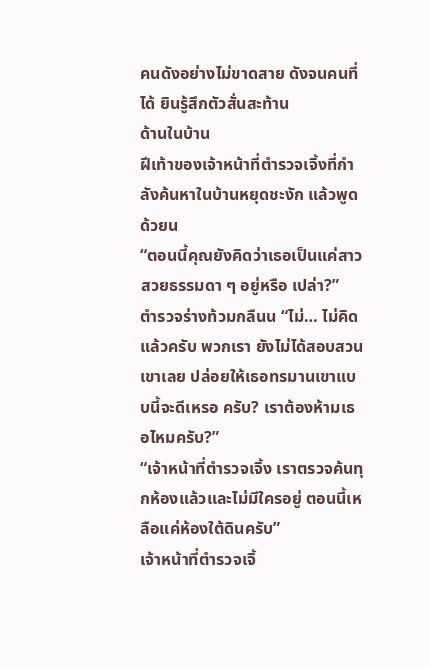คนดังอย่างไม่ขาดสาย ดังจนคนที่ได้ ยินรู้สึกตัวสั่นสะท้าน
ด้านในบ้าน
ฝีเท้าของเจ้าหน้าที่ตำรวจเจิ้งที่กำลังค้นหาในบ้านหยุดชะงัก แล้วพูดด้วยน
“ตอนนี้คุณยังคิดว่าเธอเป็นแค่สาวสวยธรรมดา ๆ อยู่หรือ เปล่า?”
ตำรวจร่างท้วมกลืนน “ไม่… ไม่คิดแล้วครับ พวกเรา ยังไม่ได้สอบสวนเขาเลย ปล่อยให้เธอทรมานเขาแบบนี้จะดีเหรอ ครับ? เราต้องห้ามเธอไหมครับ?”
“เจ้าหน้าที่ตำรวจเจิ้ง เราตรวจค้นทุกห้องแล้วและไม่มีใครอยู่ ตอนนี้เหลือแค่ห้องใต้ดินครับ”
เจ้าหน้าที่ตำรวจเจิ้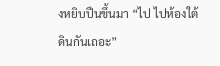งหยิบปืนขึ้นมา “ไป ไปห้องใต้ดินกันเถอะ”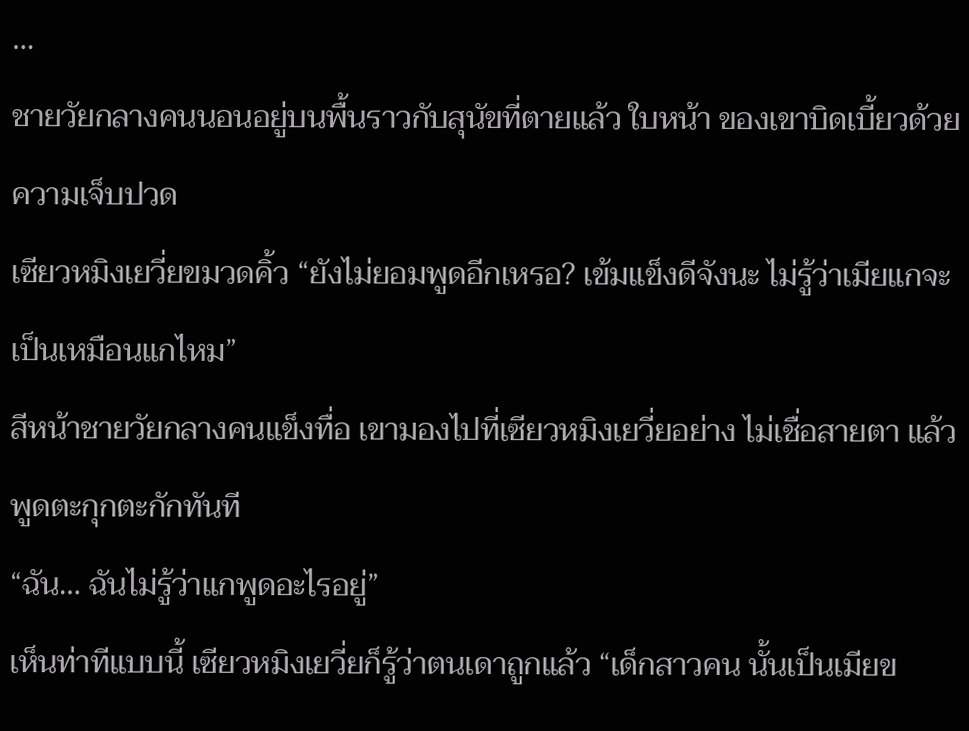…
ชายวัยกลางคนนอนอยู่บนพื้นราวกับสุนัขที่ตายแล้ว ใบหน้า ของเขาบิดเบี้ยวด้วยความเจ็บปวด
เซียวหมิงเยวี่ยขมวดคิ้ว “ยังไม่ยอมพูดอีกเหรอ? เข้มแข็งดีจังนะ ไม่รู้ว่าเมียแกจะเป็นเหมือนแกไหม”
สีหน้าชายวัยกลางคนแข็งทื่อ เขามองไปที่เซียวหมิงเยวี่ยอย่าง ไม่เชื่อสายตา แล้วพูดตะกุกตะกักทันที
“ฉัน… ฉันไม่รู้ว่าแกพูดอะไรอยู่”
เห็นท่าทีแบบนี้ เซียวหมิงเยวี่ยก็รู้ว่าตนเดาถูกแล้ว “เด็กสาวคน นั้นเป็นเมียข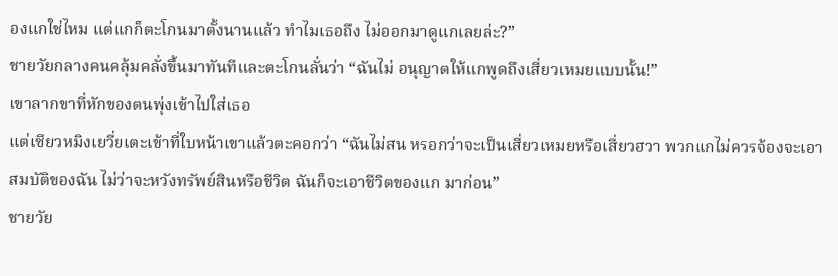องแกใช่ไหม แต่แกก็ตะโกนมาตั้งนานแล้ว ทำไมเธอถึง ไม่ออกมาดูแกเลยล่ะ?”
ชายวัยกลางคนคลุ้มคลั่งขึ้นมาทันทีและตะโกนลั่นว่า “ฉันไม่ อนุญาตให้แกพูดถึงเสี่ยวเหมยแบบนั้น!”
เขาลากขาที่หักของตนพุ่งเข้าไปใส่เธอ
แต่เซียวหมิงเยวี่ยเตะเข้าที่ใบหน้าเขาแล้วตะคอกว่า “ฉันไม่สน หรอกว่าจะเป็นเสี่ยวเหมยหรือเสี่ยวฮวา พวกแกไม่ควรจ้องจะเอา สมบัติของฉัน ไม่ว่าจะหวังทรัพย์สินหรือชีวิต ฉันก็จะเอาชีวิตของแก มาก่อน”
ชายวัย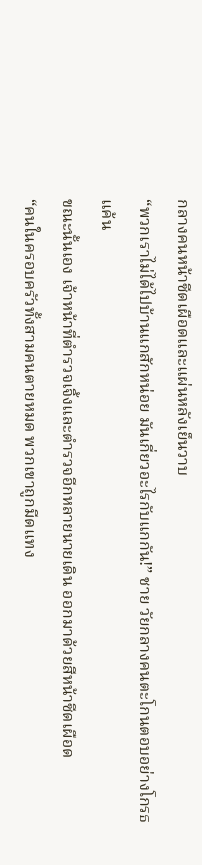กลางคนหน้าซีดเผือดและแผ่นหลังเย็นวาบ
“พวกเราไม่ได้ไปบ้านแกสักหน่อย มันเกี่ยวอะไรกับแกกัน!” ชาย วัยกลางคนตะโกนตอบอย่างโกรธแค้น
ขณะนั้นเอง เจ้าหน้าที่ตำรวจเจิ้งและตำรวจอีกหลายนายเดิน ออกมาด้วยสีหน้าซีดเผือด
“คนในครอบครัวทั้งสามคนตายหมด พวกเขาถูกมีดแทง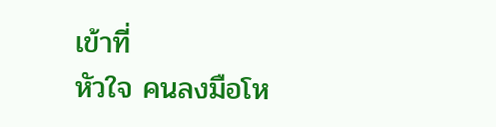เข้าที่
หัวใจ คนลงมือโห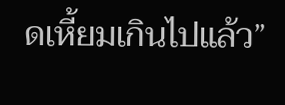ดเหี้ยมเกินไปแล้ว”